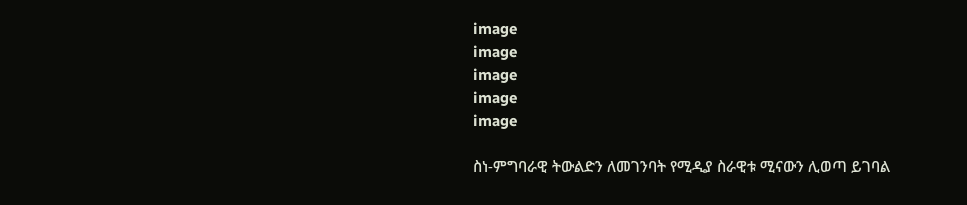image
image
image
image
image

ስነ-ምግባራዊ ትውልድን ለመገንባት የሚዲያ ስራዊቱ ሚናውን ሊወጣ ይገባል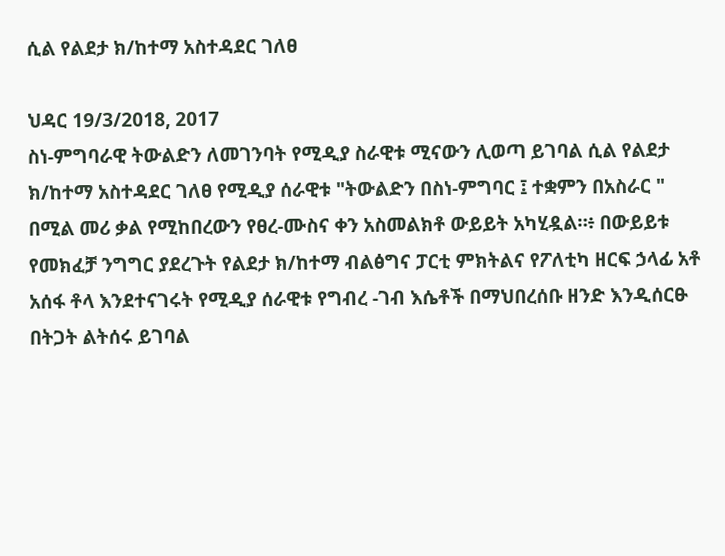ሲል የልደታ ክ/ከተማ አስተዳደር ገለፀ

ህዳር 19/3/2018, 2017
ስነ-ምግባራዊ ትውልድን ለመገንባት የሚዲያ ስራዊቱ ሚናውን ሊወጣ ይገባል ሲል የልደታ ክ/ከተማ አስተዳደር ገለፀ የሚዲያ ሰራዊቱ "ትውልድን በስነ-ምግባር ፤ ተቋምን በአስራር " በሚል መሪ ቃል የሚከበረውን የፀረ-ሙስና ቀን አስመልክቶ ውይይት አካሂዷል።፥ በውይይቱ የመክፈቻ ንግግር ያደረጉት የልደታ ክ/ከተማ ብልፅግና ፓርቲ ምክትልና የፖለቲካ ዘርፍ ኃላፊ አቶ አሰፋ ቶላ እንደተናገሩት የሚዲያ ሰራዊቱ የግብረ -ገብ እሴቶች በማህበረሰቡ ዘንድ እንዲሰርፁ በትጋት ልትሰሩ ይገባል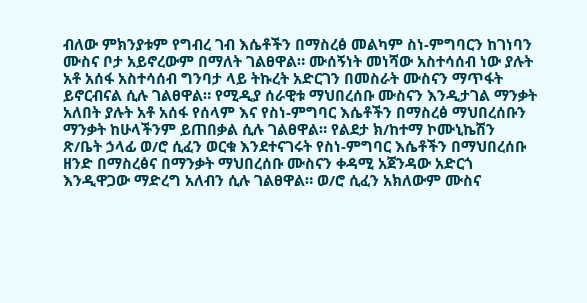ብለው ምክንያቱም የግብረ ገብ እሴቶችን በማስረፅ መልካም ስነ-ምግባርን ከገነባን ሙስና ቦታ አይኖረውም በማለት ገልፀዋል። ሙሰኝነት መነሻው አስተሳሰብ ነው ያሉት አቶ አሰፋ አስተሳሰብ ግንባታ ላይ ትኩረት አድርገን በመስራት ሙስናን ማጥፋት ይኖርብናል ሲሉ ገልፀዋል። የሚዲያ ሰራዊቱ ማህበረሰቡ ሙስናን እንዲታገል ማንቃት አለበት ያሉት አቶ አሰፋ የሰላም እና የስነ-ምግባር እሴቶችን በማስረፅ ማህበረሰቡን ማንቃት ከሁላችንም ይጠበቃል ሲሉ ገልፀዋል። የልደታ ክ/ከተማ ኮሙኒኬሽን ጽ/ቤት ኃላፊ ወ/ሮ ሲፈን ወርቁ እንደተናገሩት የስነ-ምግባር እሴቶችን በማህበረሰቡ ዘንድ በማስረፅና በማንቃት ማህበረሰቡ ሙስናን ቀዳሚ አጀንዳው አድርጎ እንዲዋጋው ማድረግ አለብን ሲሉ ገልፀዋል። ወ/ሮ ሲፈን አክለውም ሙስና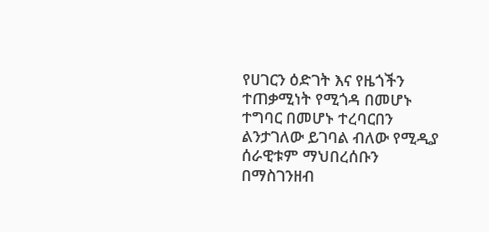የሀገርን ዕድገት እና የዜጎችን ተጠቃሚነት የሚጎዳ በመሆኑ ተግባር በመሆኑ ተረባርበን ልንታገለው ይገባል ብለው የሚዲያ ሰራዊቱም ማህበረሰቡን በማስገንዘብ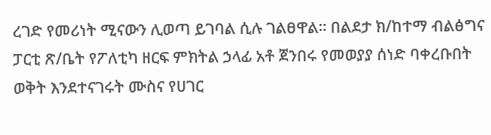ረገድ የመሪነት ሚናውን ሊወጣ ይገባል ሲሉ ገልፀዋል። በልደታ ክ/ከተማ ብልፅግና ፓርቲ ጽ/ቤት የፖለቲካ ዘርፍ ምክትል ኃላፊ አቶ ጀንበሩ የመወያያ ሰነድ ባቀረቡበት ወቅት እንደተናገሩት ሙስና የሀገር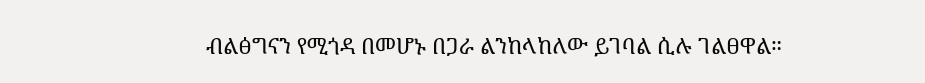ብልፅግናን የሚጎዳ በመሆኑ በጋራ ልንከላከለው ይገባል ሲሉ ገልፀዋል።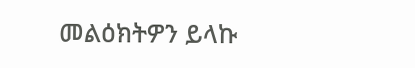መልዕክትዎን ይላኩ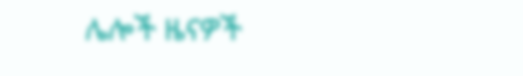ሌሎች ዜናዎች